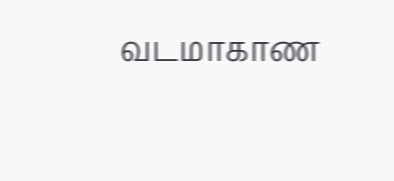வடமாகாண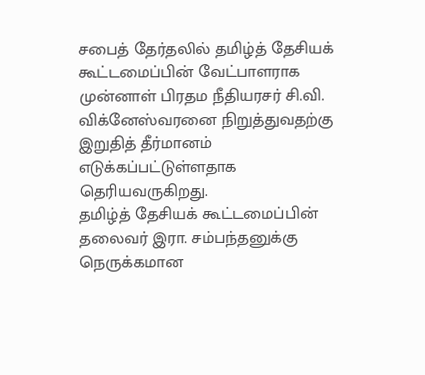சபைத் தேர்தலில் தமிழ்த் தேசியக் கூட்டமைப்பின் வேட்பாளராக முன்னாள் பிரதம நீதியரசர் சி.வி. விக்னேஸ்வரனை நிறுத்துவதற்கு இறுதித் தீர்மானம் எடுக்கப்பட்டுள்ளதாக தெரியவருகிறது.
தமிழ்த் தேசியக் கூட்டமைப்பின் தலைவர் இரா. சம்பந்தனுக்கு நெருக்கமான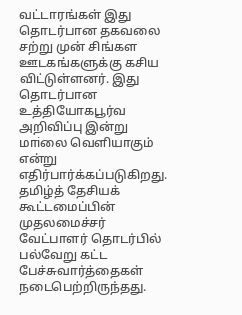வட்டாரங்கள் இது தொடர்பான தகவலை சற்று முன் சிங்கள ஊடகங்களுக்கு கசிய விட்டுள்ளனர். இது தொடர்பான உத்தியோகபூர்வ அறிவிப்பு இன்று மாiலை வெளியாகும் என்று எதிர்பார்க்கப்படுகிறது.
தமிழ்த் தேசியக் கூட்டமைப்பின் முதலமைச்சர் வேட்பாளர் தொடர்பில் பல்வேறு கட்ட பேச்சுவார்த்தைகள் நடைபெற்றிருந்தது.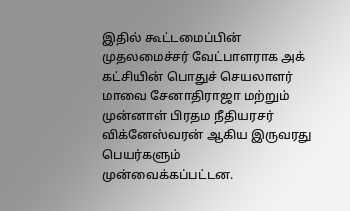இதில் கூட்டமைப்பின் முதலமைச்சர் வேட்பாளராக அக் கட்சியின் பொதுச் செயலாளர் மாவை சேனாதிராஜா மற்றும் முன்னாள் பிரதம நீதியரசர் விக்னேஸ்வரன் ஆகிய இருவரது பெயர்களும் முன்வைக்கப்பட்டன.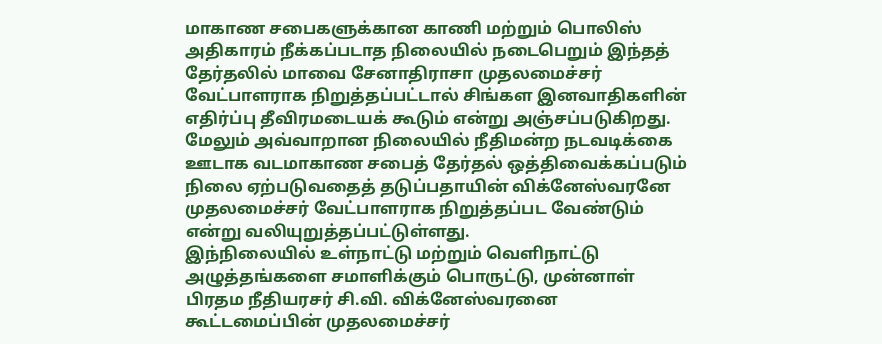மாகாண சபைகளுக்கான காணி மற்றும் பொலிஸ் அதிகாரம் நீக்கப்படாத நிலையில் நடைபெறும் இந்தத் தேர்தலில் மாவை சேனாதிராசா முதலமைச்சர் வேட்பாளராக நிறுத்தப்பட்டால் சிங்கள இனவாதிகளின் எதிர்ப்பு தீவிரமடையக் கூடும் என்று அஞ்சப்படுகிறது.
மேலும் அவ்வாறான நிலையில் நீதிமன்ற நடவடிக்கை ஊடாக வடமாகாண சபைத் தேர்தல் ஒத்திவைக்கப்படும் நிலை ஏற்படுவதைத் தடுப்பதாயின் விக்னேஸ்வரனே முதலமைச்சர் வேட்பாளராக நிறுத்தப்பட வேண்டும் என்று வலியுறுத்தப்பட்டுள்ளது.
இந்நிலையில் உள்நாட்டு மற்றும் வெளிநாட்டு அழுத்தங்களை சமாளிக்கும் பொருட்டு, முன்னாள் பிரதம நீதியரசர் சி.வி. விக்னேஸ்வரனை கூட்டமைப்பின் முதலமைச்சர்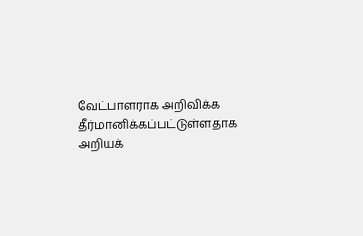வேட்பாளராக அறிவிக்க தீர்மானிக்கப்பட்டுள்ளதாக அறியக்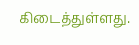கிடைத்துள்ளது.